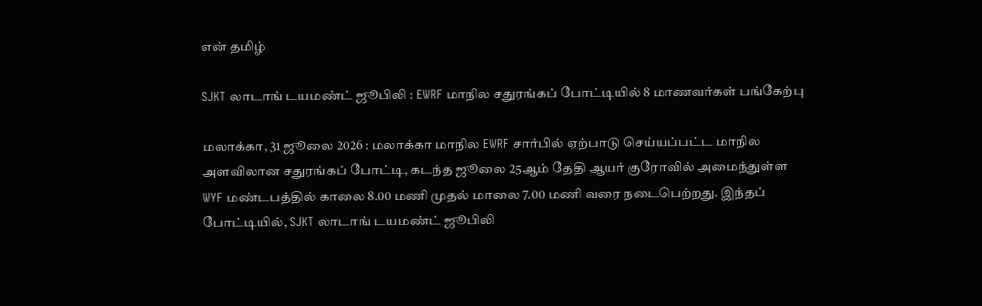என் தமிழ்

SJKT லாடாங் டயமண்ட் ஜூபிலி : EWRF மாநில சதுரங்கப் போட்டியில் 8 மாணவர்கள் பங்கேற்பு

மலாக்கா, 31 ஜூலை 2026 : மலாக்கா மாநில EWRF சார்பில் ஏற்பாடு செய்யப்பட்ட மாநில அளவிலான சதுரங்கப் போட்டி, கடந்த ஜூலை 25ஆம் தேதி ஆயர் குரோவில் அமைந்துள்ள WYF மண்டபத்தில் காலை 8.00 மணி முதல் மாலை 7.00 மணி வரை நடைபெற்றது. இந்தப் போட்டியில், SJKT லாடாங் டயமண்ட் ஜூபிலி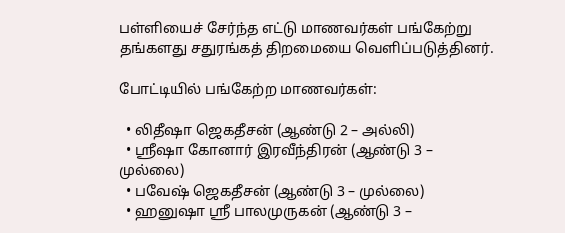பள்ளியைச் சேர்ந்த எட்டு மாணவர்கள் பங்கேற்று தங்களது சதுரங்கத் திறமையை வெளிப்படுத்தினர்.

போட்டியில் பங்கேற்ற மாணவர்கள்:

  • லிதீஷா ஜெகதீசன் (ஆண்டு 2 – அல்லி)
  • ஸ்ரீஷா கோனார் இரவீந்திரன் (ஆண்டு 3 – முல்லை)
  • பவேஷ் ஜெகதீசன் (ஆண்டு 3 – முல்லை)
  • ஹனுஷா ஸ்ரீ பாலமுருகன் (ஆண்டு 3 –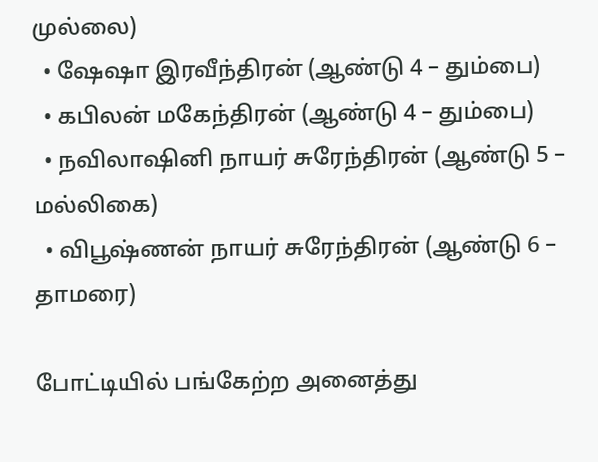முல்லை)
  • ஷேஷா இரவீந்திரன் (ஆண்டு 4 – தும்பை)
  • கபிலன் மகேந்திரன் (ஆண்டு 4 – தும்பை)
  • நவிலாஷினி நாயர் சுரேந்திரன் (ஆண்டு 5 – மல்லிகை)
  • விபூஷ்ணன் நாயர் சுரேந்திரன் (ஆண்டு 6 – தாமரை)

போட்டியில் பங்கேற்ற அனைத்து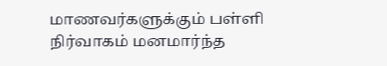மாணவர்களுக்கும் பள்ளி நிர்வாகம் மனமார்ந்த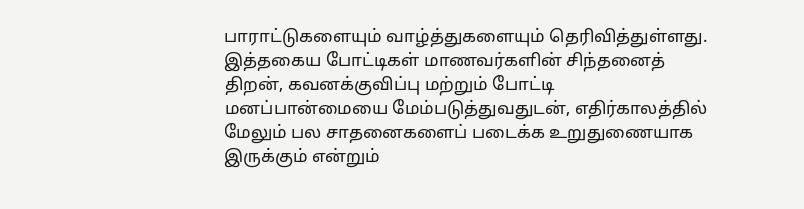பாராட்டுகளையும் வாழ்த்துகளையும் தெரிவித்துள்ளது. இத்தகைய போட்டிகள் மாணவர்களின் சிந்தனைத் திறன், கவனக்குவிப்பு மற்றும் போட்டி மனப்பான்மையை மேம்படுத்துவதுடன், எதிர்காலத்தில் மேலும் பல சாதனைகளைப் படைக்க உறுதுணையாக இருக்கும் என்றும்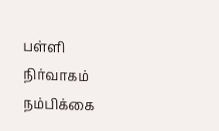பள்ளி நிர்வாகம் நம்பிக்கை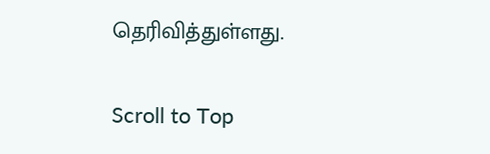தெரிவித்துள்ளது.

Scroll to Top